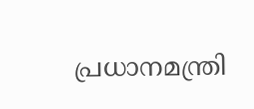പ്രധാനമന്ത്രി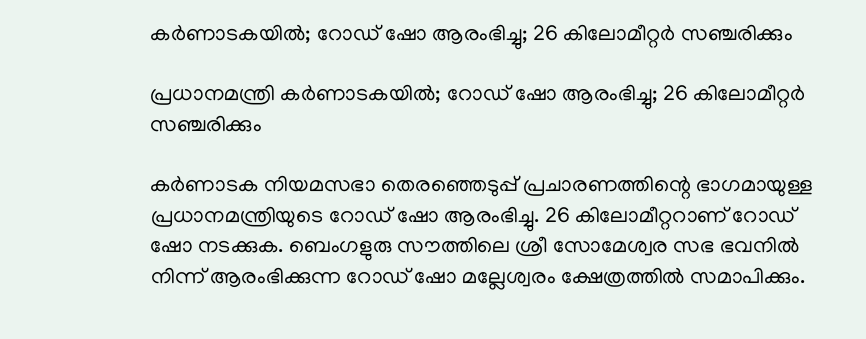കർണാടകയിൽ; റോഡ് ഷോ ആരംഭിച്ചു; 26 കിലോമീറ്റർ സഞ്ചരിക്കും

പ്രധാനമന്ത്രി കർണാടകയിൽ; റോഡ് ഷോ ആരംഭിച്ചു; 26 കിലോമീറ്റർ സഞ്ചരിക്കും

കർണാടക നിയമസഭാ തെരഞ്ഞെടുപ്പ് പ്രചാരണത്തിന്റെ ഭാഗമായുള്ള പ്രധാനമന്ത്രിയുടെ റോഡ് ഷോ ആരംഭിച്ചു. 26 കിലോമീറ്ററാണ് റോഡ് ഷോ നടക്കുക. ബെംഗളുരു സൗത്തിലെ ശ്രീ സോമേശ്വര സഭ ഭവനിൽ നിന്ന് ആരംഭിക്കുന്ന റോഡ് ഷോ മല്ലേശ്വരം ക്ഷേത്രത്തിൽ സമാപിക്കും.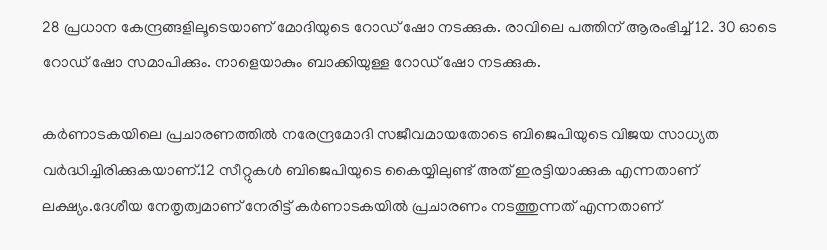28 പ്രധാന കേന്ദ്രങ്ങളിലൂടെയാണ് മോദിയുടെ റോഡ് ഷോ നടക്കുക. രാവിലെ പത്തിന് ആരംഭിച്ച് 12. 30 ഓടെ റോഡ് ഷോ സമാപിക്കും. നാളെയാകും ബാക്കിയുള്ള റോഡ് ഷോ നടക്കുക.

കർണാടകയിലെ പ്രചാരണത്തിൽ നരേന്ദ്രമോദി സജീവമായതോടെ ബിജെപിയുടെ വിജയ സാധ്യത വർദ്ധിച്ചിരിക്കുകയാണ്.12 സീറ്റുകൾ ബിജെപിയുടെ കൈയ്യിലുണ്ട് അത് ഇരട്ടിയാക്കുക എന്നതാണ് ലക്ഷ്യം.ദേശീയ നേതൃത്വമാണ് നേരിട്ട് കർണാടകയിൽ പ്രചാരണം നടത്തുന്നത് എന്നതാണ്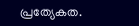പ്രത്യേകത.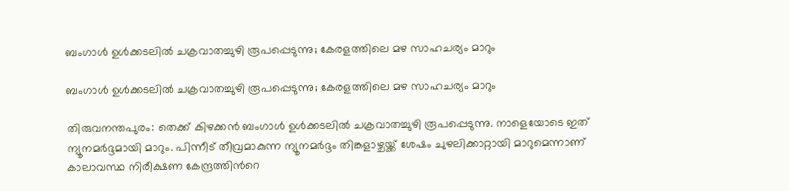ബംഗാൾ ഉൾക്കടലിൽ ചക്രവാതച്ചുഴി രൂപപ്പെടുന്നു; കേരളത്തിലെ മഴ സാഹചര്യം മാറും

ബംഗാൾ ഉൾക്കടലിൽ ചക്രവാതച്ചുഴി രൂപപ്പെടുന്നു; കേരളത്തിലെ മഴ സാഹചര്യം മാറും

തിരുവനന്തപുരം: തെക്ക് കിഴക്കൻ ബംഗാൾ ഉൾക്കടലിൽ ചക്രവാതച്ചുഴി രൂപപ്പെടുന്നു. നാളെയോടെ ഇത് ന്യൂനമ‍ർദ്ദമായി മാറും. പിന്നീട് തീവ്രമാകുന്ന ന്യൂനമർദ്ദം തിങ്കളാഴ്ചയ്ക്ക് ശേഷം ചുഴലിക്കാറ്റായി മാറുമെന്നാണ് കാലാവസ്ഥ നിരീക്ഷണ കേന്ദ്രത്തിന്‍റെ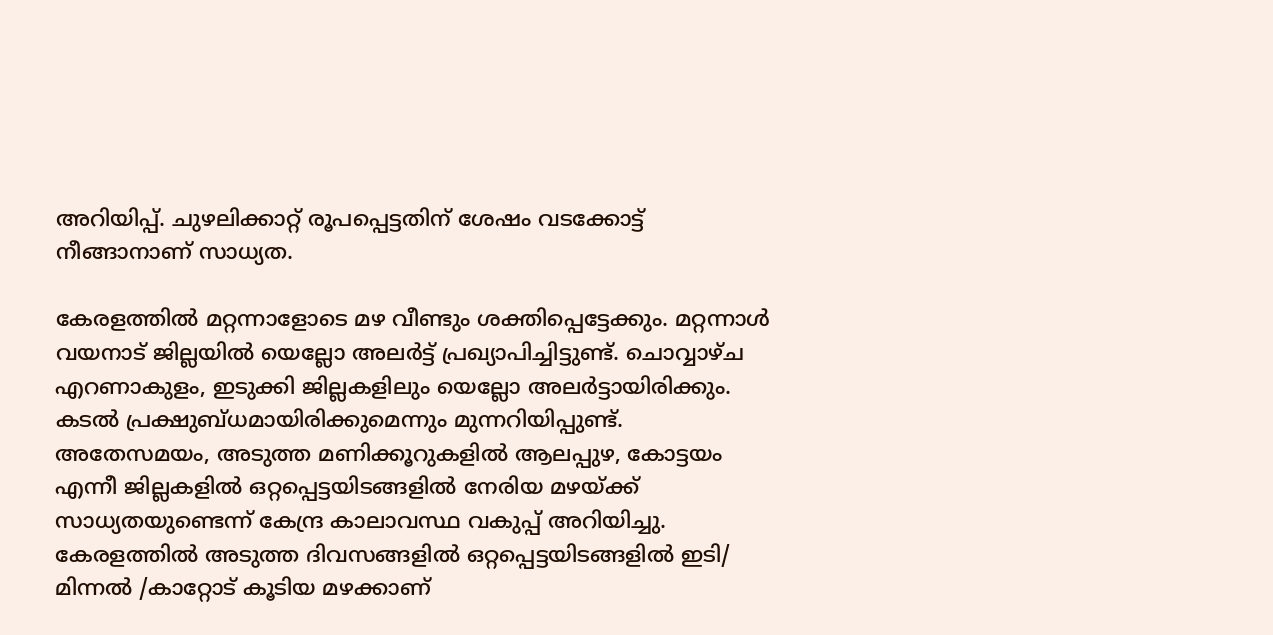അറിയിപ്പ്. ചുഴലിക്കാറ്റ് രൂപപ്പെട്ടതിന് ശേഷം വടക്കോട്ട് നീങ്ങാനാണ് സാധ്യത.

കേരളത്തിൽ മറ്റന്നാളോടെ മഴ വീണ്ടും ശക്തിപ്പെട്ടേക്കും. മറ്റന്നാൾ വയനാട് ജില്ലയില്‍ യെല്ലോ അലർട്ട് പ്രഖ്യാപിച്ചിട്ടുണ്ട്. ചൊവ്വാഴ്ച എറണാകുളം, ഇടുക്കി ജില്ലകളിലും യെല്ലോ അലർട്ടായിരിക്കും. കടൽ പ്രക്ഷുബ്ധമായിരിക്കുമെന്നും മുന്നറിയിപ്പുണ്ട്. അതേസമയം, അടുത്ത മണിക്കൂറുകളില്‍ ആലപ്പുഴ, കോട്ടയം എന്നീ ജില്ലകളിൽ ഒറ്റപ്പെട്ടയിടങ്ങളിൽ നേരിയ മഴയ്ക്ക് സാധ്യതയുണ്ടെന്ന് കേന്ദ്ര കാലാവസ്ഥ വകുപ്പ് അറിയിച്ചു. കേരളത്തിൽ അടുത്ത ദിവസങ്ങളില്‍ ഒറ്റപ്പെട്ടയിടങ്ങളിൽ ഇടി/ മിന്നൽ /കാറ്റോട് കൂടിയ മഴക്കാണ്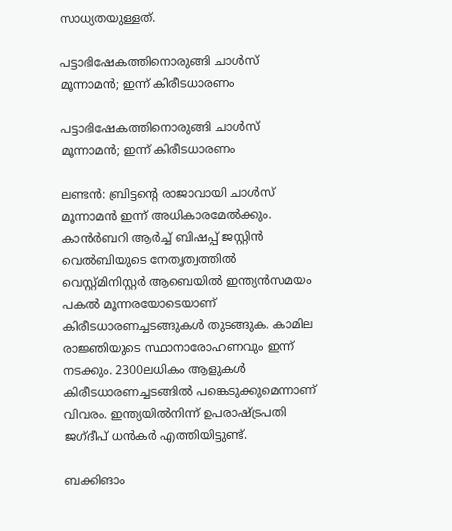സാധ്യതയുള്ളത്.

പട്ടാഭിഷേകത്തിനൊരുങ്ങി ചാൾസ് മൂന്നാമൻ; ഇന്ന് കിരീടധാരണം

പട്ടാഭിഷേകത്തിനൊരുങ്ങി ചാൾസ് മൂന്നാമൻ; ഇന്ന് കിരീടധാരണം

ലണ്ടൻ: ബ്രിട്ടന്റെ രാജാവായി ചാൾസ് മൂന്നാമൻ ഇന്ന് അധികാരമേൽക്കും. കാൻർബറി ആർച്ച് ബിഷപ്പ് ജസ്റ്റിൻ വെൽബിയുടെ നേതൃത്വത്തിൽ വെസ്റ്റ്മിനിസ്റ്റർ ആബെയിൽ ഇന്ത്യൻസമയം പകൽ മൂന്നരയോടെയാണ് കിരീടധാരണച്ചടങ്ങുകൾ തുടങ്ങുക. കാമില രാജ്ഞിയുടെ സ്ഥാനാരോഹണവും ഇന്ന് നടക്കും. 2300ലധികം ആളുകൾ കിരീടധാരണച്ചടങ്ങിൽ പങ്കെടുക്കുമെന്നാണ് വിവരം. ഇന്ത്യയിൽനിന്ന് ഉപരാഷ്ട്രപതി ജഗ്‍ദീപ് ധൻകർ എത്തിയിട്ടുണ്ട്.

ബക്കിങാം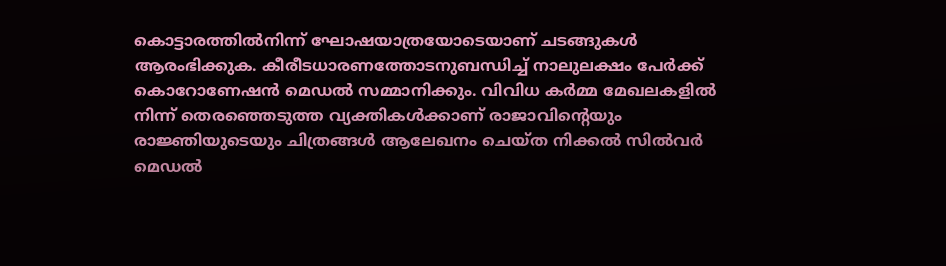കൊട്ടാരത്തിൽനിന്ന് ഘോഷയാത്രയോടെയാണ് ചടങ്ങുകൾ ആരംഭിക്കുക. കീരീടധാരണത്തോടനുബന്ധിച്ച് നാലുലക്ഷം പേർക്ക് കൊറോണേഷൻ മെഡൽ സമ്മാനിക്കും. വിവിധ കർമ്മ മേഖലകളിൽ നിന്ന് തെരഞ്ഞെടുത്ത വ്യക്തികൾക്കാണ് രാജാവിന്റെയും രാജ്ഞിയുടെയും ചിത്രങ്ങൾ ആലേഖനം ചെയ്ത നിക്കൽ സിൽവർ മെഡൽ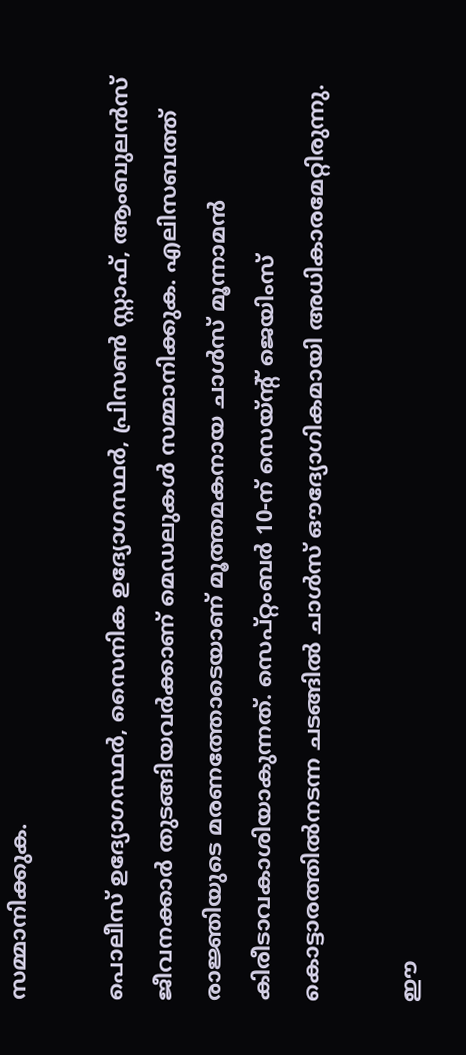സമ്മാനിക്കുക.

പൊലീസ് ഉദ്യോഗസ്ഥർ, സൈനിക ഉദ്യോഗസ്ഥർ, പ്രിസൺ സ്റ്റാഫ്, ആംബുലൻസ് ജീവനക്കാർ തുടങ്ങിയവർക്കാണ് മെഡലുകൾ സമ്മാനിക്കുക. എലിസബത്ത് രാജ്ഞിയുടെ മരണത്തോടെയാണ് മൂത്തമകനായ ചാൾസ് മൂന്നാമൻ‌ കിരീടാവകാശിയാകുന്നത്. സെപ്റ്റംബർ 10-ന് സെയ്ന്റ് ജെയിംസ് കൊട്ടാരത്തിൽനടന്ന ചടങ്ങിൽ ചാൾസ് ഔദ്യോഗികമായി അധികാരമേറ്റിരുന്നു.

ഈ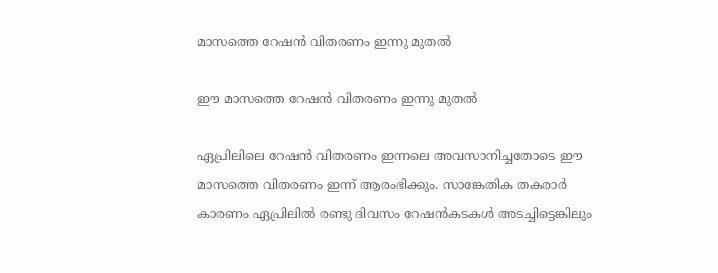മാസത്തെ റേഷന്‍ വിതരണം ഇന്നു മുതല്‍

ഈ മാസത്തെ റേഷന്‍ വിതരണം ഇന്നു മുതല്‍

ഏപ്രിലിലെ റേഷന്‍ വിതരണം ഇന്നലെ അവസാനിച്ചതോടെ ഈ മാസത്തെ വിതരണം ഇന്ന് ആരംഭിക്കും. സാങ്കേതിക തകരാര്‍ കാരണം ഏപ്രിലില്‍ രണ്ടു ദിവസം റേഷന്‍കടകള്‍ അടച്ചിട്ടെങ്കിലും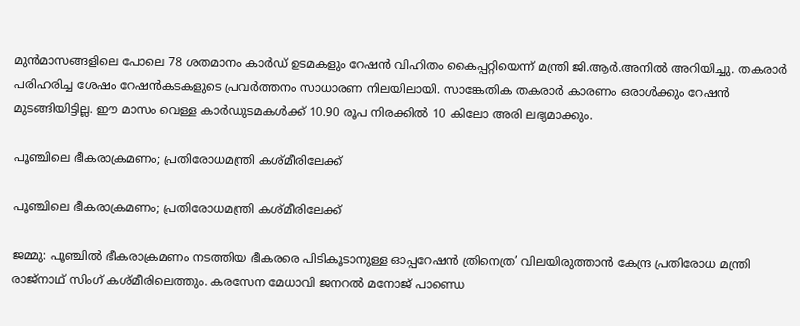മുന്‍മാസങ്ങളിലെ പോലെ 78 ശതമാനം കാര്‍ഡ് ഉടമകളും റേഷന്‍ വിഹിതം കൈപ്പറ്റിയെന്ന് മന്ത്രി ജി.ആര്‍.അനില്‍ അറിയിച്ചു. തകരാര്‍ പരിഹരിച്ച ശേഷം റേഷന്‍കടകളുടെ പ്രവര്‍ത്തനം സാധാരണ നിലയിലായി. സാങ്കേതിക തകരാര്‍ കാരണം ഒരാള്‍ക്കും റേഷന്‍ മുടങ്ങിയിട്ടില്ല. ഈ മാസം വെള്ള കാര്‍ഡുടമകള്‍ക്ക് 10.90 രൂപ നിരക്കില്‍ 10 കിലോ അരി ലഭ്യമാക്കും.

പൂഞ്ചിലെ ഭീകരാക്രമണം; പ്രതിരോധമന്ത്രി കശ്മീരിലേക്ക്

പൂഞ്ചിലെ ഭീകരാക്രമണം; പ്രതിരോധമന്ത്രി കശ്മീരിലേക്ക്

ജമ്മു: പൂഞ്ചിൽ ഭീകരാക്രമണം നടത്തിയ ഭീകരരെ പിടികൂടാനുള്ള ഓപ്പറേഷൻ ത്രിനെത്ര’ വിലയിരുത്താൻ കേന്ദ്ര പ്രതിരോധ മന്ത്രി രാജ്നാഥ് സിംഗ് കശ്മീരിലെത്തും. കരസേന മേധാവി ജനറൽ മനോജ് പാണ്ഡെ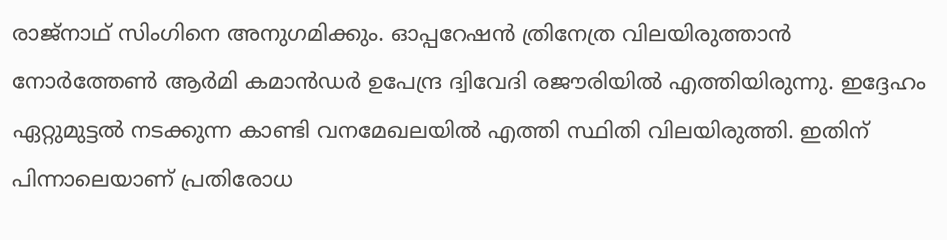രാജ്നാഥ് സിംഗിനെ അനുഗമിക്കും. ഓപ്പറേഷൻ ത്രിനേത്ര വിലയിരുത്താൻ നോർത്തേൺ ആർമി കമാൻഡർ ഉപേന്ദ്ര ദ്വിവേദി രജൗരിയിൽ എത്തിയിരുന്നു. ഇദ്ദേഹം ഏറ്റുമുട്ടൽ നടക്കുന്ന കാണ്ടി വനമേഖലയിൽ എത്തി സ്ഥിതി വിലയിരുത്തി. ഇതിന് പിന്നാലെയാണ് പ്രതിരോധ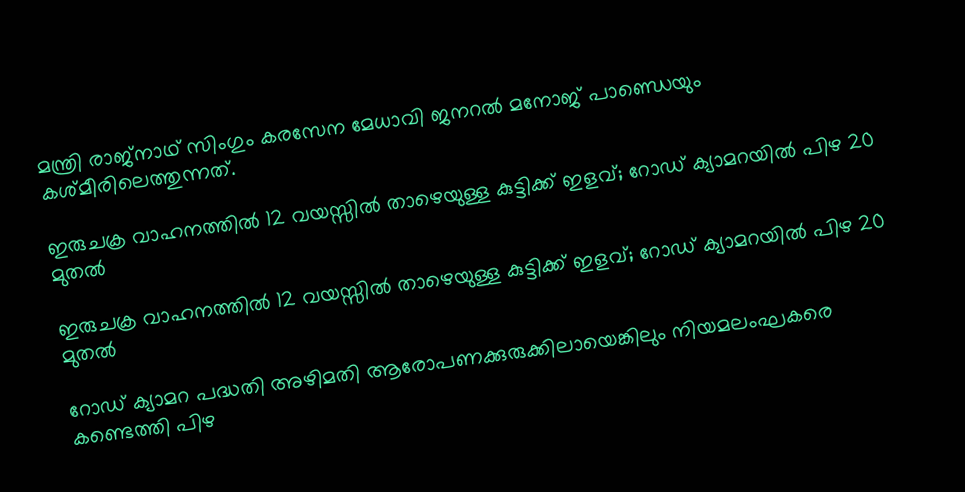മന്ത്രി രാജ്നാഥ് സിംഗും കരസേന മേധാവി ജനറൽ മനോജ് പാണ്ഡെയും കശ്മീരിലെത്തുന്നത്.

ഇരുചക്ര വാഹനത്തില്‍ 12 വയസ്സില്‍ താഴെയുള്ള കുട്ടിക്ക് ഇളവ്; റോഡ് ക്യാമറയില്‍ പിഴ 20 മുതല്‍

ഇരുചക്ര വാഹനത്തില്‍ 12 വയസ്സില്‍ താഴെയുള്ള കുട്ടിക്ക് ഇളവ്; റോഡ് ക്യാമറയില്‍ പിഴ 20 മുതല്‍

റോഡ് ക്യാമറ പദ്ധതി അഴിമതി ആരോപണക്കുരുക്കിലായെങ്കിലും നിയമലംഘകരെ കണ്ടെത്തി പിഴ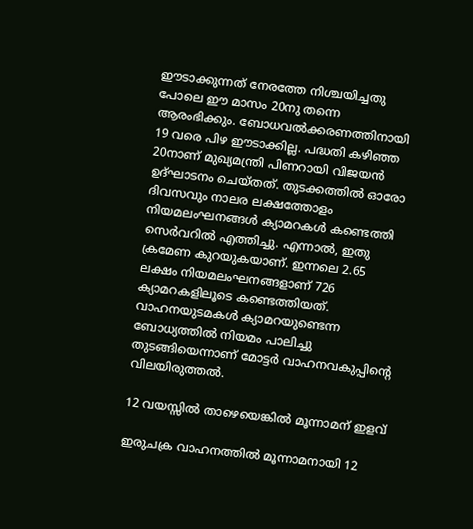ഈടാക്കുന്നത് നേരത്തേ നിശ്ചയിച്ചതു പോലെ ഈ മാസം 20നു തന്നെ ആരംഭിക്കും. ബോധവല്‍ക്കരണത്തിനായി 19 വരെ പിഴ ഈടാക്കില്ല. പദ്ധതി കഴിഞ്ഞ 20നാണ് മുഖ്യമന്ത്രി പിണറായി വിജയന്‍ ഉദ്ഘാടനം ചെയ്തത്. തുടക്കത്തില്‍ ഓരോ ദിവസവും നാലര ലക്ഷത്തോളം നിയമലംഘനങ്ങള്‍ ക്യാമറകള്‍ കണ്ടെത്തി സെര്‍വറില്‍ എത്തിച്ചു. എന്നാല്‍, ഇതു ക്രമേണ കുറയുകയാണ്. ഇന്നലെ 2.65 ലക്ഷം നിയമലംഘനങ്ങളാണ് 726 ക്യാമറകളിലൂടെ കണ്ടെത്തിയത്. വാഹനയുടമകള്‍ ക്യാമറയുണ്ടെന്ന ബോധ്യത്തില്‍ നിയമം പാലിച്ചു തുടങ്ങിയെന്നാണ് മോട്ടര്‍ വാഹനവകുപ്പിന്റെ വിലയിരുത്തല്‍.

12 വയസ്സില്‍ താഴെയെങ്കില്‍ മൂന്നാമന് ഇളവ്

ഇരുചക്ര വാഹനത്തില്‍ മൂന്നാമനായി 12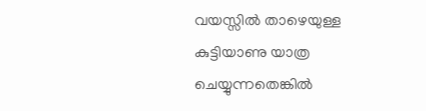വയസ്സില്‍ താഴെയുള്ള കുട്ടിയാണു യാത്ര ചെയ്യുന്നതെങ്കില്‍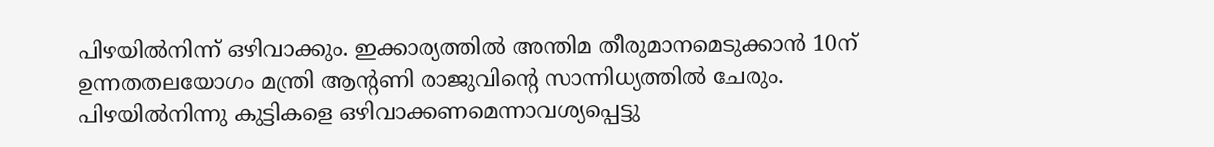പിഴയില്‍നിന്ന് ഒഴിവാക്കും. ഇക്കാര്യത്തില്‍ അന്തിമ തീരുമാനമെടുക്കാന്‍ 10ന് ഉന്നതതലയോഗം മന്ത്രി ആന്റണി രാജുവിന്റെ സാന്നിധ്യത്തില്‍ ചേരും. പിഴയില്‍നിന്നു കുട്ടികളെ ഒഴിവാക്കണമെന്നാവശ്യപ്പെട്ടു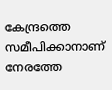കേന്ദ്രത്തെ സമീപിക്കാനാണ് നേരത്തേ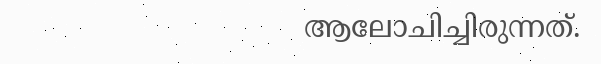ആലോചിച്ചിരുന്നത്.